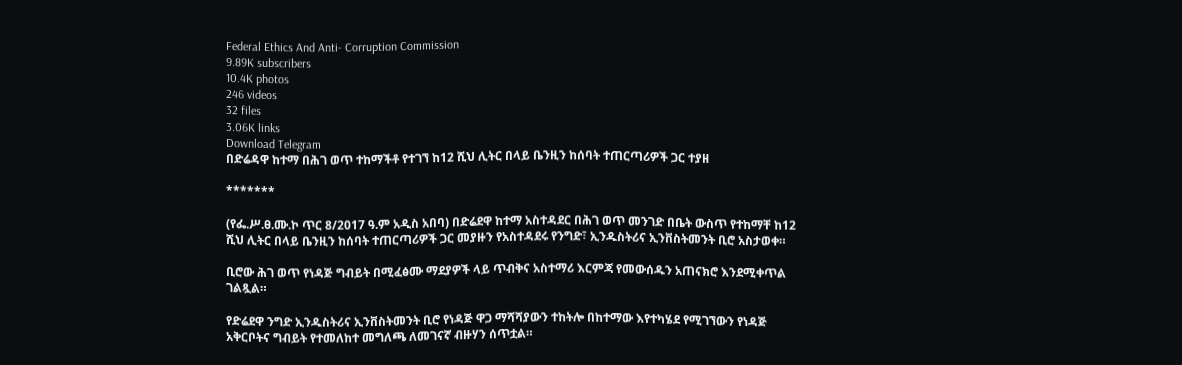Federal Ethics And Anti- Corruption Commission
9.89K subscribers
10.4K photos
246 videos
32 files
3.06K links
Download Telegram
በድሬዳዋ ከተማ በሕገ ወጥ ተከማችቶ የተገኘ ከ12 ሺህ ሊትር በላይ ቤንዚን ከሰባት ተጠርጣሪዎች ጋር ተያዘ

*******

(የፌ.ሥ.ፀ.ሙ.ኮ ጥር 8/2017 ዓ.ም አዲስ አበባ) በድሬደዋ ከተማ አስተዳደር በሕገ ወጥ መንገድ በቤት ውስጥ የተከማቸ ከ12 ሺህ ሊትር በላይ ቤንዚን ከሰባት ተጠርጣሪዎች ጋር መያዙን የአስተዳደሩ የንግድ፣ ኢንዱስትሪና ኢንቨስትመንት ቢሮ አስታወቀ።

ቢሮው ሕገ ወጥ የነዳጅ ግብይት በሚፈፅሙ ማደያዎች ላይ ጥብቅና አስተማሪ እርምጃ የመውሰዱን አጠናክሮ እንደሚቀጥል ገልጿል።

የድሬደዋ ንግድ ኢንዱስትሪና ኢንቨስትመንት ቢሮ የነዳጅ ዋጋ ማሻሻያውን ተከትሎ በከተማው እየተካሄደ የሚገኘውን የነዳጅ አቅርቦትና ግብይት የተመለከተ መግለጫ ለመገናኛ ብዙሃን ሰጥቷል።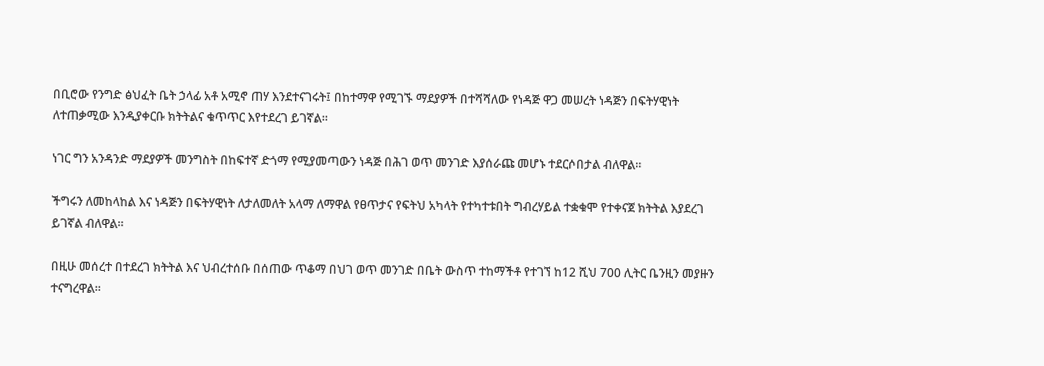በቢሮው የንግድ ፅህፈት ቤት ኃላፊ አቶ አሚኖ ጠሃ እንደተናገሩት፤ በከተማዋ የሚገኙ ማደያዎች በተሻሻለው የነዳጅ ዋጋ መሠረት ነዳጅን በፍትሃዊነት ለተጠቃሚው እንዲያቀርቡ ክትትልና ቁጥጥር እየተደረገ ይገኛል።

ነገር ግን አንዳንድ ማደያዎች መንግስት በከፍተኛ ድጎማ የሚያመጣውን ነዳጅ በሕገ ወጥ መንገድ እያሰራጩ መሆኑ ተደርሶበታል ብለዋል።

ችግሩን ለመከላከል እና ነዳጅን በፍትሃዊነት ለታለመለት አላማ ለማዋል የፀጥታና የፍትህ አካላት የተካተቱበት ግብረሃይል ተቋቁሞ የተቀናጀ ክትትል እያደረገ ይገኛል ብለዋል።

በዚሁ መሰረተ በተደረገ ክትትል እና ህብረተሰቡ በሰጠው ጥቆማ በህገ ወጥ መንገድ በቤት ውስጥ ተከማችቶ የተገኘ ከ12 ሺህ 700 ሊትር ቤንዚን መያዙን ተናግረዋል።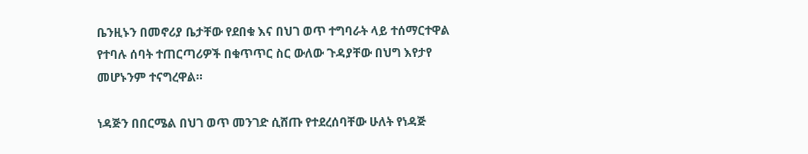ቤንዚኑን በመኖሪያ ቤታቸው የደበቁ እና በህገ ወጥ ተግባራት ላይ ተሰማርተዋል የተባሉ ሰባት ተጠርጣሪዎች በቁጥጥር ስር ውለው ጉዳያቸው በህግ እየታየ መሆኑንም ተናግረዋል።

ነዳጅን በበርሜል በህገ ወጥ መንገድ ሲሸጡ የተደረሰባቸው ሁለት የነዳጅ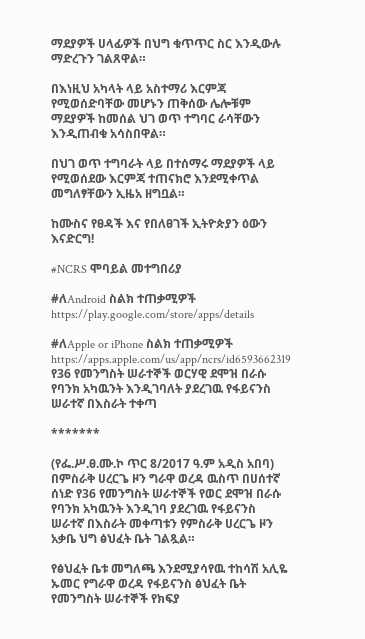ማደያዎች ሀላፊዎች በህግ ቁጥጥር ስር እንዲውሉ ማድረጉን ገልጸዋል።

በእነዚህ አካላት ላይ አስተማሪ እርምጃ የሚወሰድባቸው መሆኑን ጠቅሰው ሌሎቹም ማደያዎች ከመሰል ህገ ወጥ ተግባር ራሳቸውን እንዲጠብቁ አሳስበዋል።

በህገ ወጥ ተግባራት ላይ በተሰማሩ ማደያዎች ላይ የሚወሰደው እርምጃ ተጠናክሮ እንደሚቀጥል መግለፃቸውን ኢዜአ ዘግቧል።

ከሙስና የፀዳች እና የበለፀገች ኢትዮጵያን ዕውን እናድርግ!

#NCRS ሞባይል መተግበሪያ

#ለAndroid ስልክ ተጠቃሚዎች
https://play.google.com/store/apps/details

#ለApple or iPhone ስልክ ተጠቃሚዎች
https://apps.apple.com/us/app/ncrs/id6593662319
የ36 የመንግስት ሠራተኞች ወርሃዊ ደሞዝ በራሱ የባንክ አካዉንት እንዲገባለት ያደረገዉ የፋይናንስ ሠራተኛ በእስራት ተቀጣ

*******

(የፌ.ሥ.ፀ.ሙ.ኮ ጥር 8/2017 ዓ.ም አዲስ አበባ) በምስራቅ ሀረርጌ ዞን ግራዋ ወረዳ ዉስጥ በሀሰተኛ ሰነድ የ36 የመንግስት ሠራተኞች የወር ደሞዝ በራሱ የባንክ አካዉንት እንዲገባ ያደረገዉ የፋይናንስ ሠራተኛ በእስራት መቀጣቱን የምስራቅ ሀረርጌ ዞን አቃቤ ህግ ፅህፈት ቤት ገልጿል።

የፅህፈት ቤቱ መግለጫ እንደሚያሳየዉ ተከሳሽ አሊዬ ኡመር የግራዋ ወረዳ የፋይናንስ ፅህፈት ቤት የመንግስት ሠራተኞች የክፍያ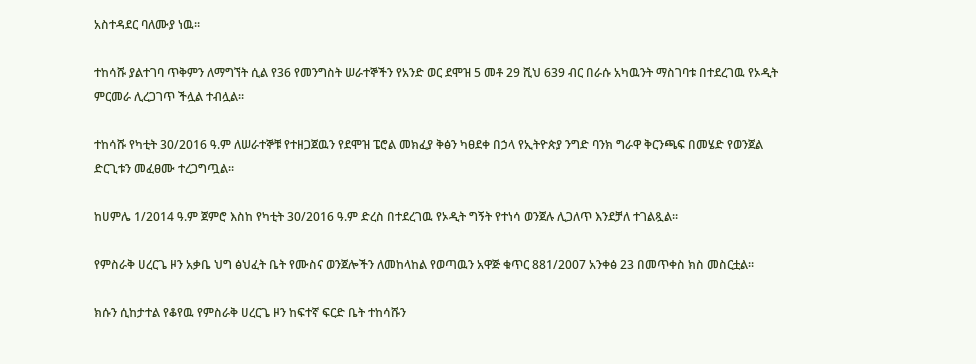አስተዳደር ባለሙያ ነዉ።

ተከሳሹ ያልተገባ ጥቅምን ለማግኘት ሲል የ36 የመንግስት ሠራተኞችን የአንድ ወር ደሞዝ 5 መቶ 29 ሺህ 639 ብር በራሱ አካዉንት ማስገባቱ በተደረገዉ የኦዲት ምርመራ ሊረጋገጥ ችሏል ተብሏል።

ተከሳሹ የካቲት 30/2016 ዓ.ም ለሠራተኞቹ የተዘጋጀዉን የደሞዝ ፔሮል መክፈያ ቅፅን ካፀደቀ በኃላ የኢትዮጵያ ንግድ ባንክ ግራዋ ቅርንጫፍ በመሄድ የወንጀል ድርጊቱን መፈፀሙ ተረጋግጧል።

ከሀምሌ 1/2014 ዓ.ም ጀምሮ እስከ የካቲት 30/2016 ዓ.ም ድረስ በተደረገዉ የኦዲት ግኝት የተነሳ ወንጀሉ ሊጋለጥ እንደቻለ ተገልጿል።

የምስራቅ ሀረርጌ ዞን አቃቤ ህግ ፅህፈት ቤት የሙስና ወንጀሎችን ለመከላከል የወጣዉን አዋጅ ቁጥር 881/2007 አንቀፅ 23 በመጥቀስ ክስ መስርቷል።

ክሱን ሲከታተል የቆየዉ የምስራቅ ሀረርጌ ዞን ከፍተኛ ፍርድ ቤት ተከሳሹን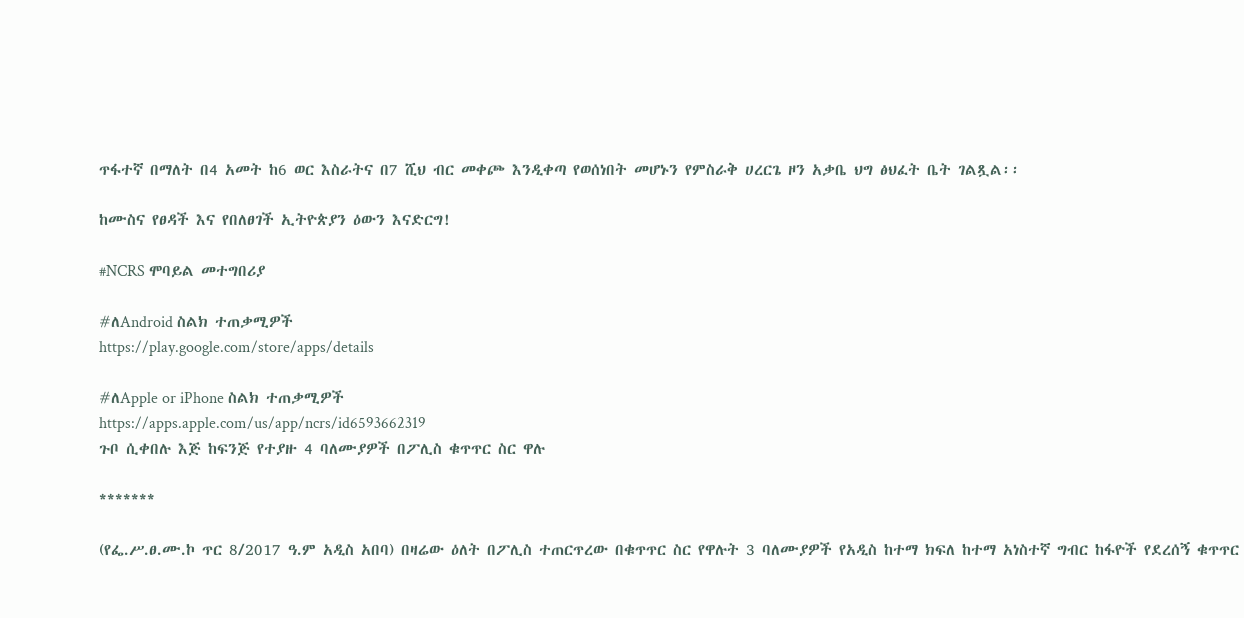ጥፋተኛ በማለት በ4 አመት ከ6 ወር እስራትና በ7 ሺህ ብር መቀጮ እንዲቀጣ የወሰነበት መሆኑን የምስራቅ ሀረርጌ ዞን አቃቤ ህግ ፅህፈት ቤት ገልጿል፡፡

ከሙስና የፀዳች እና የበለፀገች ኢትዮጵያን ዕውን እናድርግ!

#NCRS ሞባይል መተግበሪያ

#ለAndroid ስልክ ተጠቃሚዎች
https://play.google.com/store/apps/details

#ለApple or iPhone ስልክ ተጠቃሚዎች
https://apps.apple.com/us/app/ncrs/id6593662319
ጉቦ ሲቀበሉ እጅ ከፍንጅ የተያዙ 4 ባለሙያዎች በፖሊስ ቁጥጥር ስር ዋሉ

*******

(የፌ.ሥ.ፀ.ሙ.ኮ ጥር 8/2017 ዓ.ም አዲስ አበባ) በዛሬው ዕለት በፖሊስ ተጠርጥረው በቁጥጥር ስር የዋሉት 3 ባለሙያዎች የአዲስ ከተማ ክፍለ ከተማ አነስተኛ ግብር ከፋዮች የደረሰኝ ቁጥጥር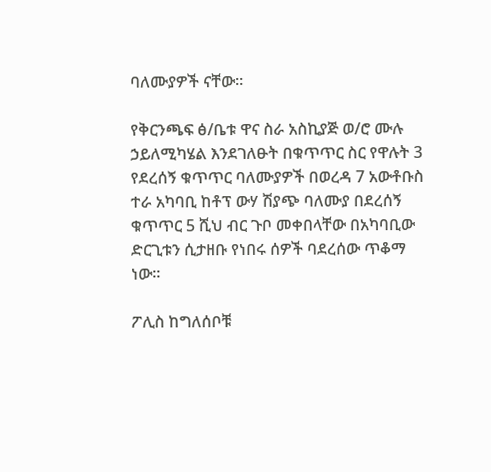ባለሙያዎች ናቸው።

የቅርንጫፍ ፅ/ቤቱ ዋና ስራ አስኪያጅ ወ/ሮ ሙሉ ኃይለሚካሄል እንደገለፁት በቁጥጥር ስር የዋሉት 3 የደረሰኝ ቁጥጥር ባለሙያዎች በወረዳ 7 አውቶቡስ ተራ አካባቢ ከቶፕ ውሃ ሽያጭ ባለሙያ በደረሰኝ ቁጥጥር 5 ሺህ ብር ጉቦ መቀበላቸው በአካባቢው ድርጊቱን ሲታዘቡ የነበሩ ሰዎች ባደረሰው ጥቆማ ነው።

ፖሊስ ከግለሰቦቹ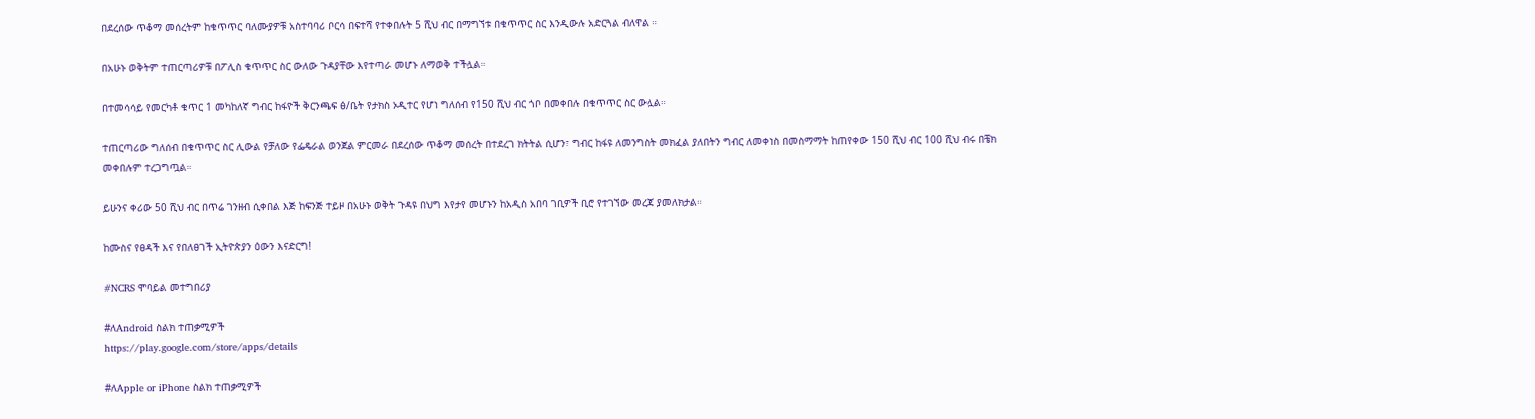በደረሰው ጥቆማ መሰረትም ከቁጥጥር ባለሙያዎቹ አስተባባሪ ቦርሳ በፍተሻ የተቀበሉት 5 ሺህ ብር በማግኘቱ በቁጥጥር ስር እንዲውሉ አድርጓል ብለዋል ።

በአሁኑ ወቅትም ተጠርጣሪዎቹ በፖሊስ ቁጥጥር ስር ውለው ጉዳያቸው እየተጣራ መሆኑ ለማወቅ ተችሏል።

በተመሳሳይ የመርካቶ ቁጥር 1 መካከለኛ ግብር ከፋዮች ቅርንጫፍ ፅ/ቤት የታክስ ኦዲተር የሆነ ግለሰብ የ150 ሺህ ብር ጎቦ በመቀበሉ በቁጥጥር ስር ውሏል።

ተጠርጣሪው ግለሰብ በቁጥጥር ስር ሊውል የቻለው የፌዴራል ወንጀል ምርመራ በደረሰው ጥቆማ መሰረት በተደረገ ክትትል ሲሆን፣ ግብር ከፋዩ ለመንግስት መክፈል ያለበትን ግብር ለመቀነስ በመስማማት ከጠየቀው 150 ሺህ ብር 100 ሺህ ብሩ በቼክ መቀበሉም ተረጋግጧል።

ይሁንና ቀሪው 50 ሺህ ብር በጥሬ ገንዘብ ሲቀበል እጅ ከፍንጅ ተይዞ በአሁኑ ወቅት ጉዳዩ በህግ እየታየ መሆኑን ከአዲስ አበባ ገቢዎች ቢሮ የተገኘው መረጃ ያመለክታል።

ከሙስና የፀዳች እና የበለፀገች ኢትዮጵያን ዕውን እናድርግ!

#NCRS ሞባይል መተግበሪያ

#ለAndroid ስልክ ተጠቃሚዎች
https://play.google.com/store/apps/details

#ለApple or iPhone ስልክ ተጠቃሚዎች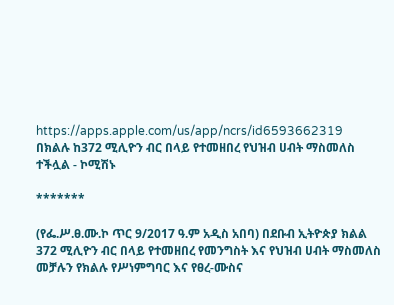https://apps.apple.com/us/app/ncrs/id6593662319
በክልሉ ከ372 ሚሊዮን ብር በላይ የተመዘበረ የህዝብ ሀብት ማስመለስ ተችሏል - ኮሚሽኑ

*******

(የፌ.ሥ.ፀ.ሙ.ኮ ጥር 9/2017 ዓ.ም አዲስ አበባ) በደቡብ ኢትዮጵያ ክልል 372 ሚሊዮን ብር በላይ የተመዘበረ የመንግስት እና የህዝብ ሀብት ማስመለስ መቻሉን የክልሉ የሥነምግባር እና የፀረ-ሙስና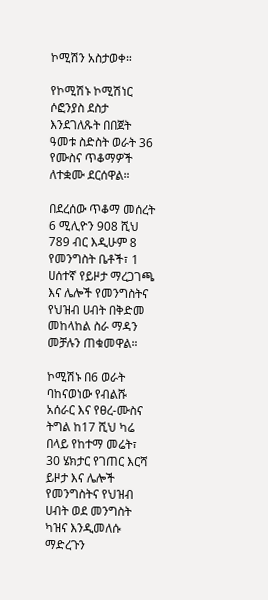ኮሚሽን አስታወቀ።

የኮሚሽኑ ኮሚሽነር ሶፎንያስ ደስታ እንደገለጹት በበጀት ዓመቱ ስድስት ወራት 36 የሙስና ጥቆማዎች ለተቋሙ ደርሰዋል።

በደረሰው ጥቆማ መሰረት 6 ሚሊዮን 908 ሺህ 789 ብር እዲሁም 8 የመንግስት ቤቶች፣ 1 ሀሰተኛ የይዞታ ማረጋገጫ እና ሌሎች የመንግስትና የህዝብ ሀብት በቅድመ መከላከል ስራ ማዳን መቻሉን ጠቁመዋል።

ኮሚሽኑ በ6 ወራት ባከናወነው የብልሹ አሰራር እና የፀረ-ሙስና ትግል ከ17 ሺህ ካሬ በላይ የከተማ መሬት፣ 30 ሄክታር የገጠር እርሻ ይዞታ እና ሌሎች የመንግስትና የህዝብ ሀብት ወደ መንግስት ካዝና እንዲመለሱ ማድረጉን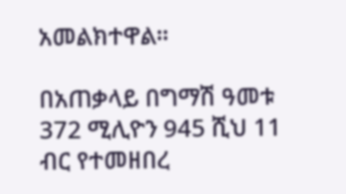አመልክተዋል።

በአጠቃላይ በግማሽ ዓመቱ 372 ሚሊዮን 945 ሺህ 11 ብር የተመዘበረ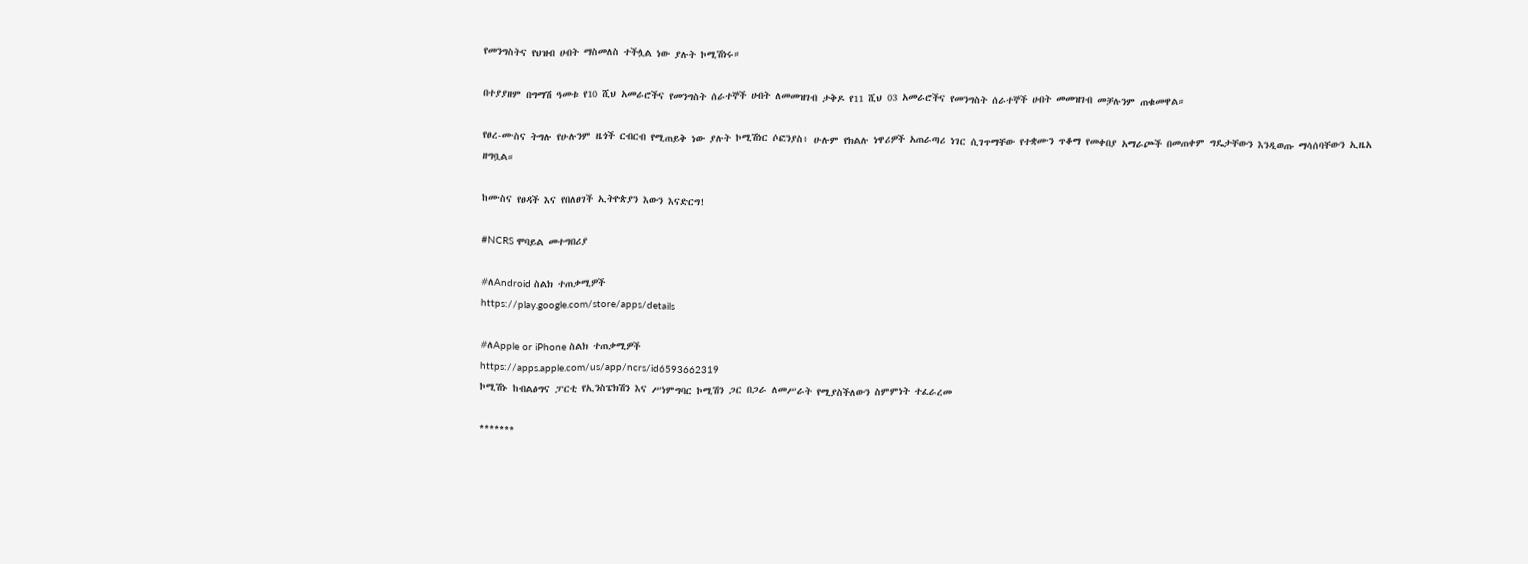የመንግስትና የህዝብ ሀብት ማስመለስ ተችሏል ነው ያሉት ኮሚሽነሩ።

በተያያዘም በግማሽ ዓመቱ የ10 ሺህ አመራሮችና የመንግስት ሰራተኞች ሀብት ለመመዝገብ ታቅዶ የ11 ሺህ 03 አመራሮችና የመንግስት ሰራተኞች ሀብት መመዝገብ መቻሉንም ጠቁመዋል።

የፀረ-ሙስና ትግሉ የሁሉንም ዜጎች ርብርብ የሚጠይቅ ነው ያሉት ኮሚሽነር ሶፎንያስ፥ ሁሉም የክልሉ ነዋሪዎች አጠራጣሪ ነገር ሲገጥማቸው የተቋሙን ጥቆማ የመቀበያ አማራጮች በመጠቀም ግዴታቸውን እንዲወጡ ማሳሰባቸውን ኢዜአ ዘግቧል።

ከሙስና የፀዳች እና የበለፀገች ኢትዮጵያን እውን እናድርግ!

#NCRS ሞባይል መተግበሪያ

#ለAndroid ስልክ ተጠቃሚዎች
https://play.google.com/store/apps/details

#ለApple or iPhone ስልክ ተጠቃሚዎች
https://apps.apple.com/us/app/ncrs/id6593662319
ኮሚሽኑ ከብልፅግና ፓርቲ የኢንስፔክሽን እና ሥነምግባር ኮሚሽን ጋር በጋራ ለመሥራት የሚያስችለውን ስምምነት ተፈራረመ

*******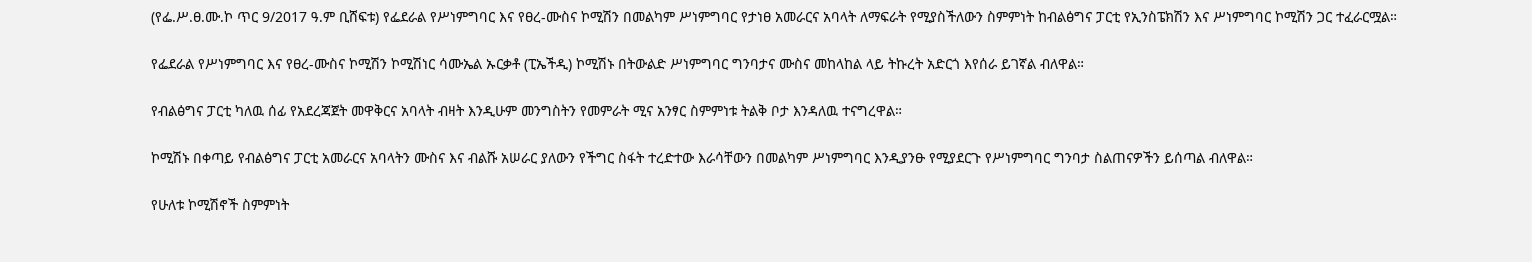(የፌ.ሥ.ፀ.ሙ.ኮ ጥር 9/2017 ዓ.ም ቢሸፍቱ) የፌደራል የሥነምግባር እና የፀረ-ሙስና ኮሚሽን በመልካም ሥነምግባር የታነፀ አመራርና አባላት ለማፍራት የሚያስችለውን ስምምነት ከብልፅግና ፓርቲ የኢንስፔክሽን እና ሥነምግባር ኮሚሽን ጋር ተፈራርሟል።

የፌደራል የሥነምግባር እና የፀረ-ሙስና ኮሚሽን ኮሚሽነር ሳሙኤል ኡርቃቶ (ፒኤችዲ) ኮሚሽኑ በትውልድ ሥነምግባር ግንባታና ሙስና መከላከል ላይ ትኩረት አድርጎ እየሰራ ይገኛል ብለዋል።

የብልፅግና ፓርቲ ካለዉ ሰፊ የአደረጃጀት መዋቅርና አባላት ብዛት እንዲሁም መንግስትን የመምራት ሚና አንፃር ስምምነቱ ትልቅ ቦታ እንዳለዉ ተናግረዋል።

ኮሚሽኑ በቀጣይ የብልፅግና ፓርቲ አመራርና አባላትን ሙስና እና ብልሹ አሠራር ያለውን የችግር ስፋት ተረድተው እራሳቸውን በመልካም ሥነምግባር እንዲያንፁ የሚያደርጉ የሥነምግባር ግንባታ ስልጠናዎችን ይሰጣል ብለዋል።

የሁለቱ ኮሚሽኖች ስምምነት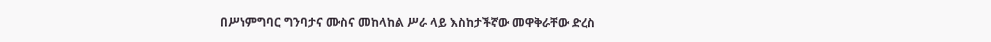በሥነምግባር ግንባታና ሙስና መከላከል ሥራ ላይ እስከታችኛው መዋቅራቸው ድረስ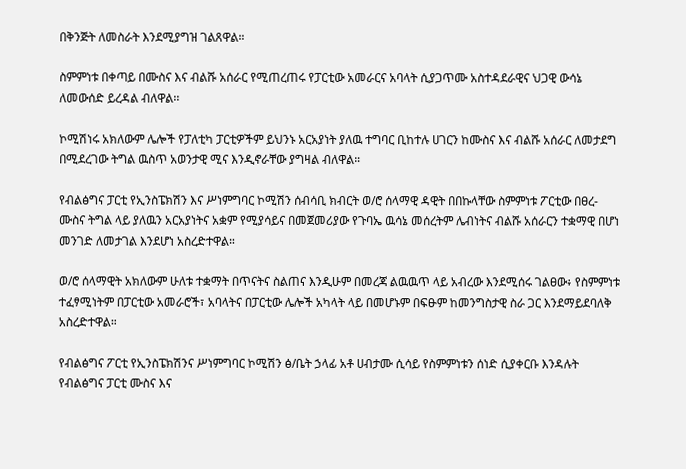በቅንጅት ለመስራት እንደሚያግዝ ገልጸዋል።

ስምምነቱ በቀጣይ በሙስና እና ብልሹ አሰራር የሚጠረጠሩ የፓርቲው አመራርና አባላት ሲያጋጥሙ አስተዳደራዊና ህጋዊ ውሳኔ ለመውሰድ ይረዳል ብለዋል፡፡

ኮሚሽነሩ አክለውም ሌሎች የፓለቲካ ፓርቲዎችም ይህንኑ አርአያነት ያለዉ ተግባር ቢከተሉ ሀገርን ከሙስና እና ብልሹ አሰራር ለመታደግ በሚደረገው ትግል ዉስጥ አወንታዊ ሚና እንዲኖራቸው ያግዛል ብለዋል።

የብልፅግና ፓርቲ የኢንስፔክሽን እና ሥነምግባር ኮሚሽን ሰብሳቢ ክብርት ወ/ሮ ሰላማዊ ዳዊት በበኩላቸው ስምምነቱ ፖርቲው በፀረ-ሙስና ትግል ላይ ያለዉን አርአያነትና አቋም የሚያሳይና በመጀመሪያው የጉባኤ ዉሳኔ መሰረትም ሌብነትና ብልሹ አሰራርን ተቋማዊ በሆነ መንገድ ለመታገል እንደሆነ አስረድተዋል።

ወ/ሮ ሰላማዊት አክለውም ሁለቱ ተቋማት በጥናትና ስልጠና እንዲሁም በመረጃ ልዉዉጥ ላይ አብረው እንደሚሰሩ ገልፀው፥ የስምምነቱ ተፈፃሚነትም በፓርቲው አመራሮች፣ አባላትና በፓርቲው ሌሎች አካላት ላይ በመሆኑም በፍፁም ከመንግስታዊ ስራ ጋር እንደማይደባለቅ አስረድተዋል።

የብልፅግና ፖርቲ የኢንስፔክሽንና ሥነምግባር ኮሚሽን ፅ/ቤት ኃላፊ አቶ ሀብታሙ ሲሳይ የስምምነቱን ሰነድ ሲያቀርቡ እንዳሉት የብልፅግና ፓርቲ ሙስና እና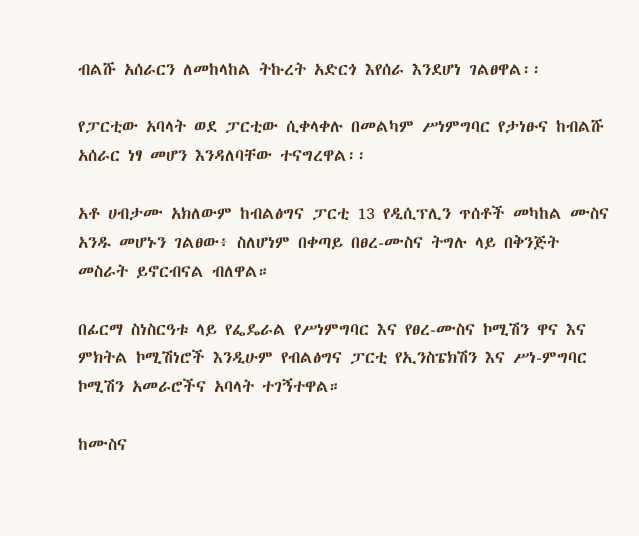ብልሹ አሰራርን ለመከላከል ትኩረት አድርጎ እየሰራ እንደሆነ ገልፀዋል፡፡

የፓርቲው አባላት ወደ ፓርቲው ሲቀላቀሉ በመልካም ሥነምግባር የታነፁና ከብልሹ አሰራር ነፃ መሆን እንዳለባቸው ተናግረዋል፡፡

አቶ ሀብታሙ አክለውም ከብልፅግና ፓርቲ 13 የዲሲፕሊን ጥሰቶች መካከል ሙስና አንዱ መሆኑን ገልፀው፥ ስለሆነም በቀጣይ በፀረ-ሙስና ትግሉ ላይ በቅንጅት መስራት ይኖርብናል ብለዋል።

በፊርማ ስነስርዓቱ ላይ የፌዴራል የሥነምግባር እና የፀረ-ሙስና ኮሚሽን ዋና እና ምክትል ኮሚሽነሮች እንዲሁም የብልፅግና ፓርቲ የኢንስፔክሽን እና ሥነ-ምግባር ኮሚሽን አመራሮችና አባላት ተገኝተዋል።

ከሙስና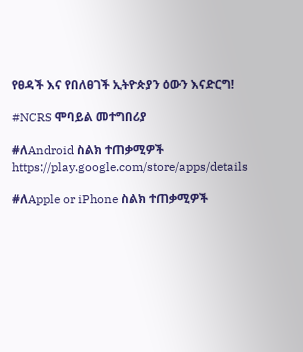የፀዳች እና የበለፀገች ኢትዮጵያን ዕውን እናድርግ!

#NCRS ሞባይል መተግበሪያ

#ለAndroid ስልክ ተጠቃሚዎች
https://play.google.com/store/apps/details

#ለApple or iPhone ስልክ ተጠቃሚዎች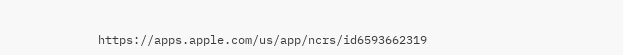https://apps.apple.com/us/app/ncrs/id6593662319